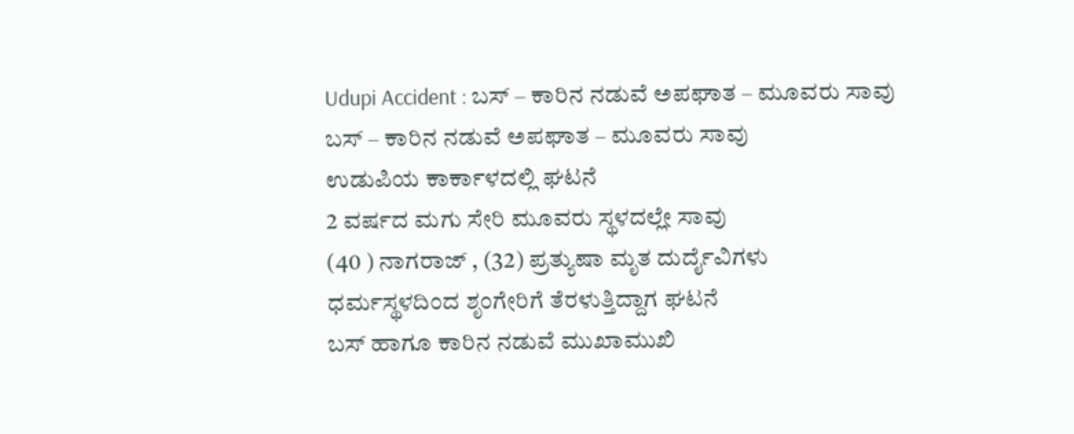Udupi Accident : ಬಸ್ – ಕಾರಿನ ನಡುವೆ ಅಪಘಾತ – ಮೂವರು ಸಾವು
ಬಸ್ – ಕಾರಿನ ನಡುವೆ ಅಪಘಾತ – ಮೂವರು ಸಾವು
ಉಡುಪಿಯ ಕಾರ್ಕಾಳದಲ್ಲಿ ಘಟನೆ
2 ವರ್ಷದ ಮಗು ಸೇರಿ ಮೂವರು ಸ್ಥಳದಲ್ಲೇ ಸಾವು
(40 ) ನಾಗರಾಜ್ , (32) ಪ್ರತ್ಯುಷಾ ಮೃತ ದುರ್ದೈವಿಗಳು
ಧರ್ಮಸ್ಥಳದಿಂದ ಶೃಂಗೇರಿಗೆ ತೆರಳುತ್ತಿದ್ದಾಗ ಘಟನೆ
ಬಸ್ ಹಾಗೂ ಕಾರಿನ ನಡುವೆ ಮುಖಾಮುಖಿ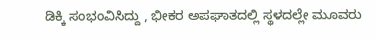ಡಿಕ್ಕಿ ಸಂಭಂವಿಸಿದ್ದು , ಭೀಕರ ಅಪಘಾತದಲ್ಲಿ ಸ್ಥಳದಲ್ಲೇ ಮೂವರು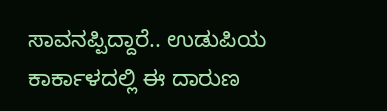ಸಾವನಪ್ಪಿದ್ದಾರೆ.. ಉಡುಪಿಯ ಕಾರ್ಕಾಳದಲ್ಲಿ ಈ ದಾರುಣ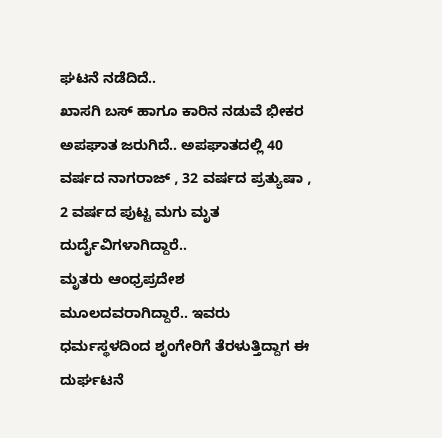ಘಟನೆ ನಡೆದಿದೆ..
ಖಾಸಗಿ ಬಸ್ ಹಾಗೂ ಕಾರಿನ ನಡುವೆ ಭೀಕರ ಅಪಘಾತ ಜರುಗಿದೆ.. ಅಪಘಾತದಲ್ಲಿ 40 ವರ್ಷದ ನಾಗರಾಜ್ , 32 ವರ್ಷದ ಪ್ರತ್ಯುಷಾ , 2 ವರ್ಷದ ಪುಟ್ಟ ಮಗು ಮೃತ ದುರ್ದೈವಿಗಳಾಗಿದ್ದಾರೆ..
ಮೃತರು ಆಂಧ್ರಪ್ರದೇಶ ಮೂಲದವರಾಗಿದ್ದಾರೆ.. ಇವರು ಧರ್ಮಸ್ಥಳದಿಂದ ಶೃಂಗೇರಿಗೆ ತೆರಳುತ್ತಿದ್ದಾಗ ಈ ದುರ್ಘಟನೆ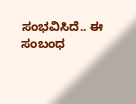ಸಂಭವಿಸಿದೆ.. ಈ ಸಂಬಂಧ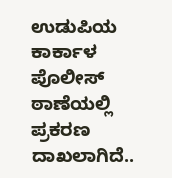ಉಡುಪಿಯ ಕಾರ್ಕಾಳ ಪೊಲೀಸ್ ಠಾಣೆಯಲ್ಲಿ ಪ್ರಕರಣ ದಾಖಲಾಗಿದೆ..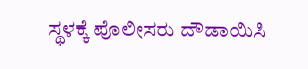ಸ್ಥಳಕ್ಕೆ ಪೊಲೀಸರು ದೌಡಾಯಿಸಿ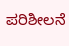ಪರಿಶೀಲನೆ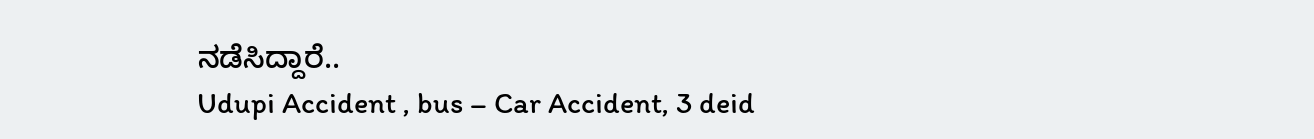ನಡೆಸಿದ್ದಾರೆ..
Udupi Accident , bus – Car Accident, 3 deid